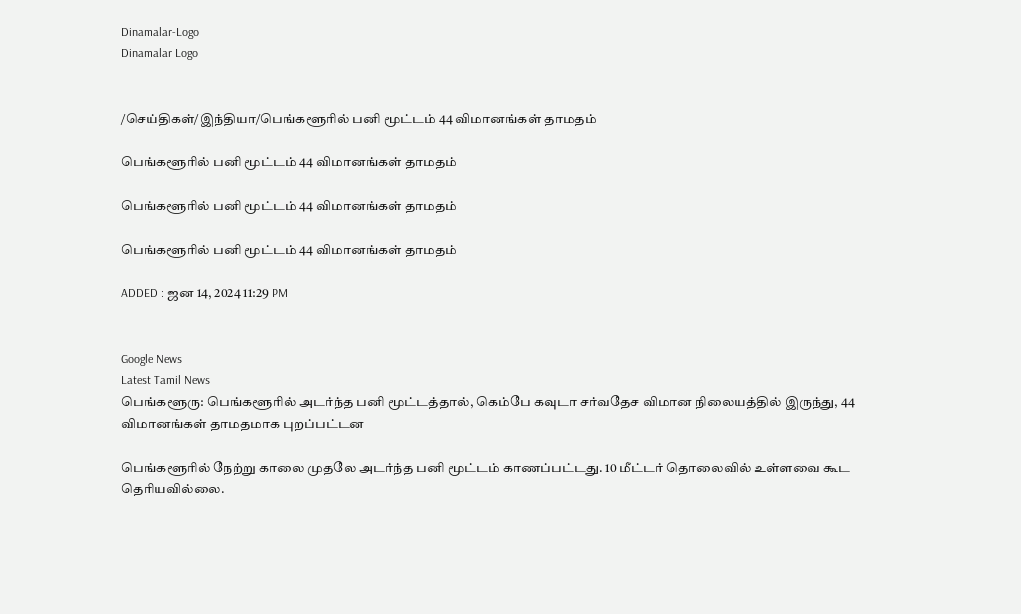Dinamalar-Logo
Dinamalar Logo


/செய்திகள்/இந்தியா/பெங்களூரில் பனி மூட்டம் 44 விமானங்கள் தாமதம்

பெங்களூரில் பனி மூட்டம் 44 விமானங்கள் தாமதம்

பெங்களூரில் பனி மூட்டம் 44 விமானங்கள் தாமதம்

பெங்களூரில் பனி மூட்டம் 44 விமானங்கள் தாமதம்

ADDED : ஜன 14, 2024 11:29 PM


Google News
Latest Tamil News
பெங்களூரு: பெங்களூரில் அடர்ந்த பனி மூட்டத்தால், கெம்பே கவுடா சர்வதேச விமான நிலையத்தில் இருந்து, 44 விமானங்கள் தாமதமாக புறப்பட்டன

பெங்களூரில் நேற்று காலை முதலே அடர்ந்த பனி மூட்டம் காணப்பட்டது. 10 மீட்டர் தொலைவில் உள்ளவை கூட தெரியவில்லை.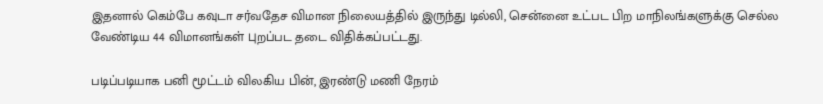இதனால் கெம்பே கவுடா சர்வதேச விமான நிலையத்தில் இருந்து டில்லி, சென்னை உட்பட பிற மாநிலங்களுக்கு செல்ல வேண்டிய 44 விமானங்கள் புறப்பட தடை விதிக்கப்பட்டது.

படிப்படியாக பனி மூட்டம் விலகிய பின், இரண்டு மணி நேரம்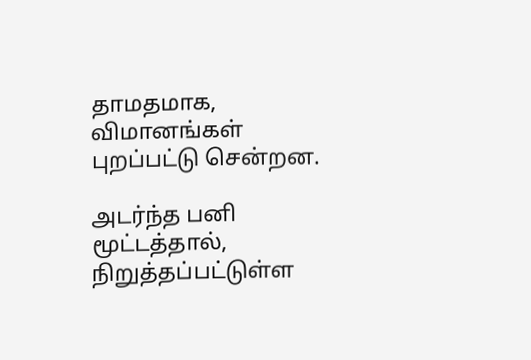தாமதமாக, விமானங்கள் புறப்பட்டு சென்றன.

அடர்ந்த பனி மூட்டத்தால், நிறுத்தப்பட்டுள்ள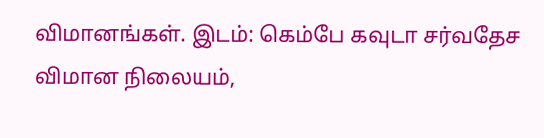விமானங்கள். இடம்: கெம்பே கவுடா சர்வதேச விமான நிலையம்,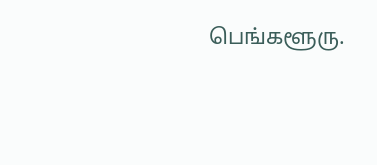பெங்களூரு.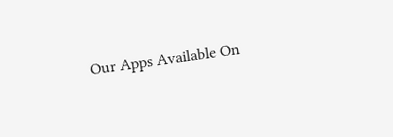Our Apps Available On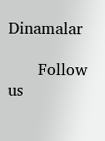Dinamalar

      Follow us